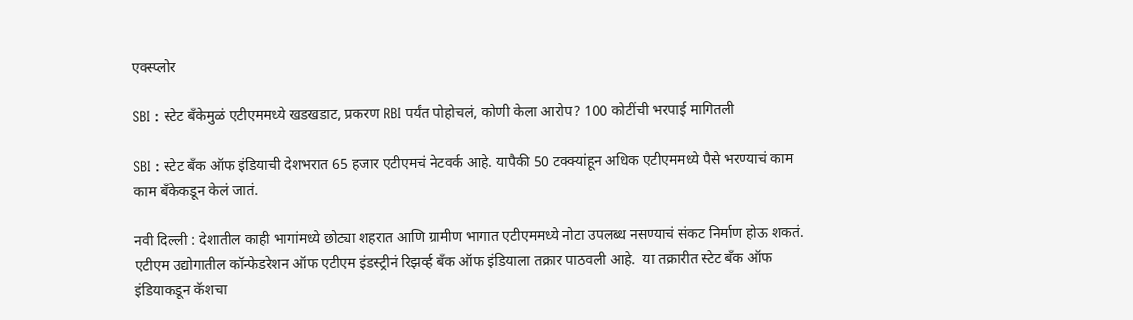एक्स्प्लोर

SBI : स्टेट बँकेमुळं एटीएममध्ये खडखडाट, प्रकरण RBI पर्यंत पोहोचलं, कोणी केला आरोप? 100 कोटींची भरपाई मागितली

SBI : स्टेट बँक ऑफ इंडियाची देशभरात 65 हजार एटीएमचं नेटवर्क आहे. यापैकी 50 टक्क्यांहून अधिक एटीएममध्ये पैसे भरण्याचं काम काम बँकेकडून केलं जातं.

नवी दिल्ली : देशातील काही भागांमध्ये छोट्या शहरात आणि ग्रामीण भागात एटीएममध्ये नोटा उपलब्ध नसण्याचं संकट निर्माण होऊ शकतं. एटीएम उद्योगातील कॉन्फेडरेशन ऑफ एटीएम इंडस्ट्रीनं रिझर्व्ह बँक ऑफ इंडियाला तक्रार पाठवली आहे.  या तक्रारीत स्टेट बँक ऑफ इंडियाकडून कॅशचा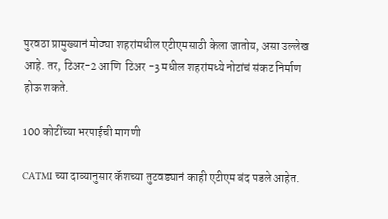पुरवठा प्रामुख्यानं मोठ्या शहरांमधील एटीएमसाठी केला जातोय, असा उल्लेख आहे. तर, टिअर-2 आणि  टिअर -3 मधील शहरांमध्ये नोटांचं संकट निर्माण होऊ शकते.

100 कोटींच्या भरपाईची मागणी

CATMI च्या दाव्यानुसार कॅशच्या तुटवड्यानं काही एटीएम बंद पडले आहेत.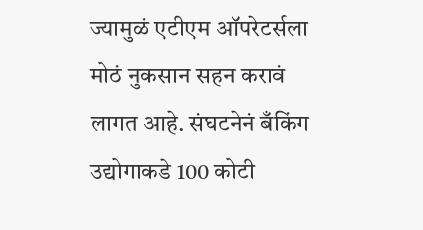ज्यामुळं एटीएम ऑपरेटर्सला मोठं नुकसान सहन करावं लागत आहे. संघटनेनं बँकिंग उद्योगाकडे 100 कोटी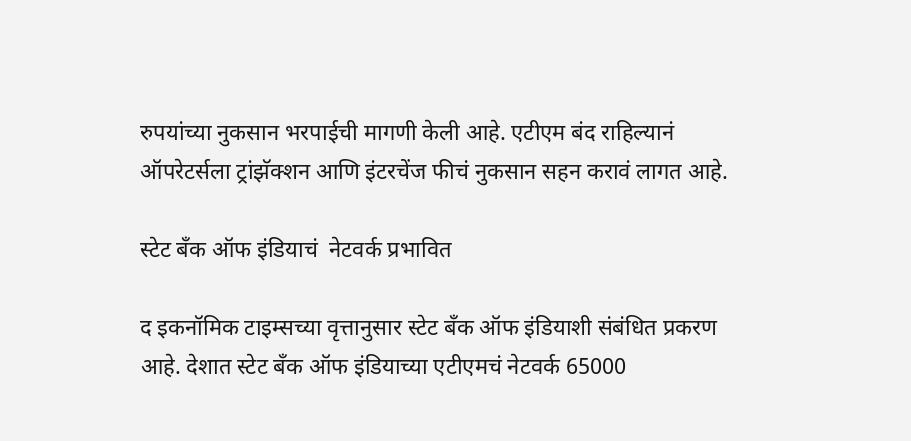रुपयांच्या नुकसान भरपाईची मागणी केली आहे. एटीएम बंद राहिल्यानं ऑपरेटर्सला ट्रांझॅक्शन आणि इंटरचेंज फीचं नुकसान सहन करावं लागत आहे.

स्टेट बँक ऑफ इंडियाचं  नेटवर्क प्रभावित

द इकनॉमिक टाइम्सच्या वृत्तानुसार स्टेट बँक ऑफ इंडियाशी संबंधित प्रकरण आहे. देशात स्टेट बँक ऑफ इंडियाच्या एटीएमचं नेटवर्क 65000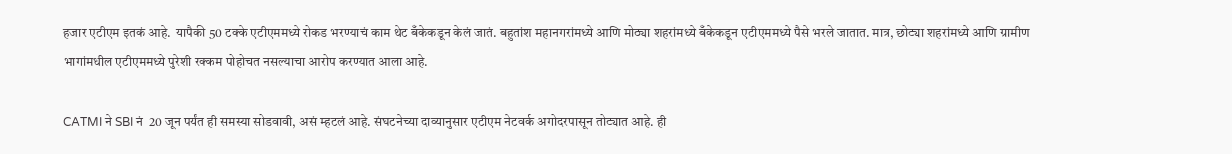हजार एटीएम इतकं आहे.  यापैकी 50 टक्के एटीएममध्ये रोकड भरण्याचं काम थेट बँकेकडून केलं जातं. बहुतांश महानगरांमध्ये आणि मोठ्या शहरांमध्ये बँकेकडून एटीएममध्ये पैसे भरले जातात. मात्र, छोट्या शहरांमध्ये आणि ग्रामीण भागांमधील एटीएममध्ये पुरेशी रक्कम पोहोचत नसल्याचा आरोप करण्यात आला आहे.

CATMI ने SBI नं  20 जून पर्यंत ही समस्या सोडवावी, असं म्हटलं आहे. संघटनेच्या दाव्यानुसार एटीएम नेटवर्क अगोदरपासून तोट्यात आहे. ही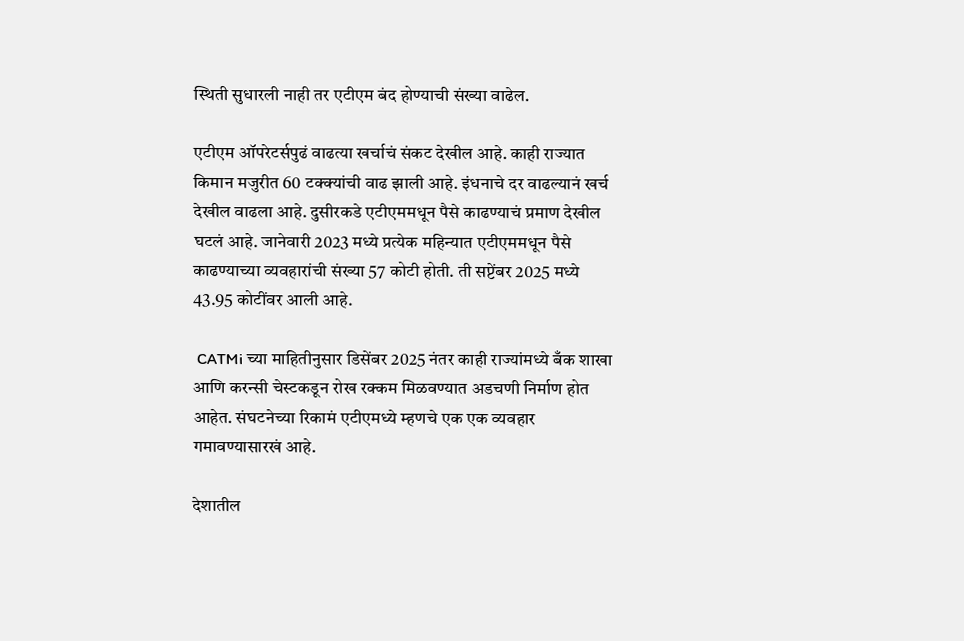स्थिती सुधारली नाही तर एटीएम बंद होण्याची संख्या वाढेल.

एटीएम ऑपरेटर्सपुढं वाढत्या खर्चाचं संकट देखील आहे. काही राज्यात किमान मजुरीत 60 टक्क्यांची वाढ झाली आहे. इंधनाचे दर वाढल्यानं खर्च देखील वाढला आहे. दुसीरकडे एटीएममधून पैसे काढण्याचं प्रमाण देखील घटलं आहे. जानेवारी 2023 मध्ये प्रत्येक महिन्यात एटीएममधून पैसे काढण्याच्या व्यवहारांची संख्या 57 कोटी होती. ती सप्टेंबर 2025 मध्ये 43.95 कोटींवर आली आहे.

 CATMi च्या माहितीनुसार डिसेंबर 2025 नंतर काही राज्यांमध्ये बँक शाखा आणि करन्सी चेस्टकडून रोख रक्कम मिळवण्यात अडचणी निर्माण होत आहेत. संघटनेच्या रिकामं एटीएमध्ये म्हणचे एक एक व्यवहार गमावण्यासारखं आहे.

देशातील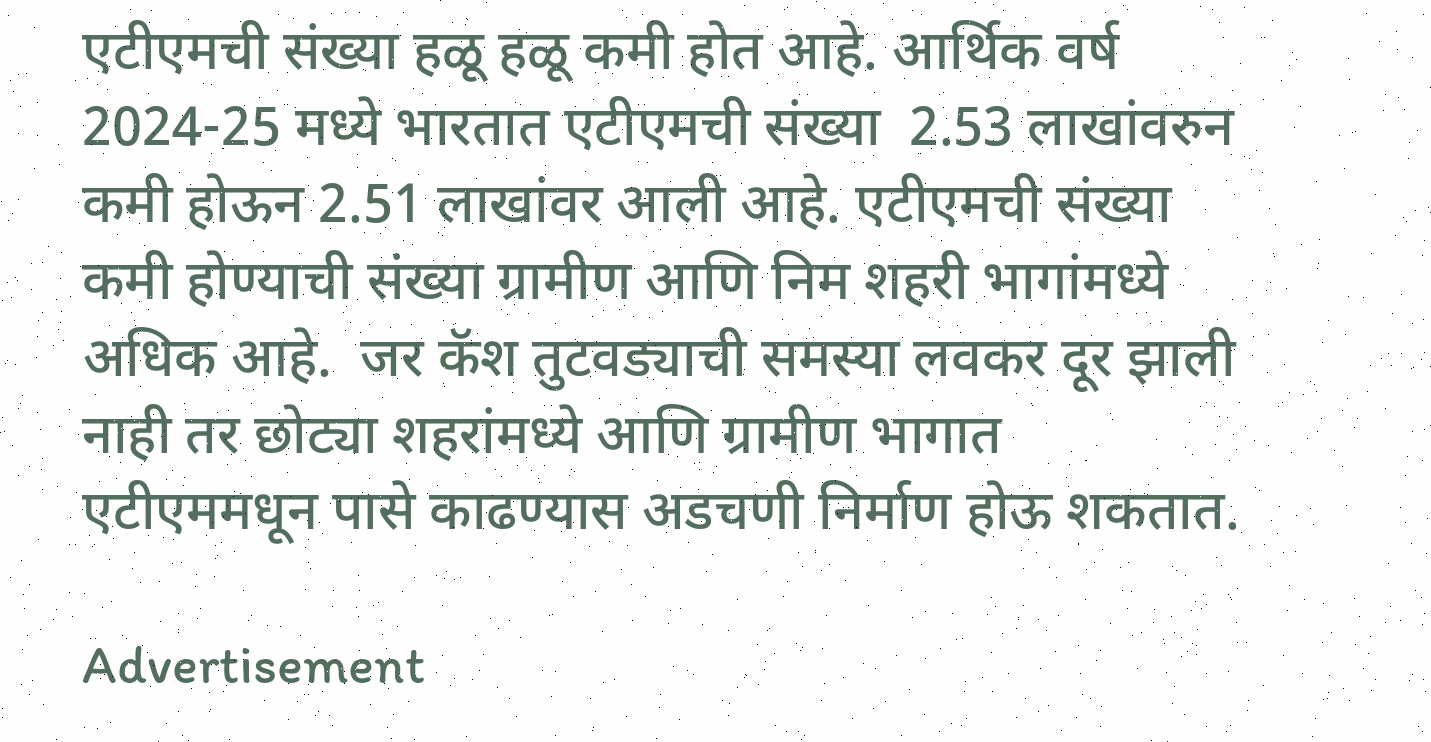एटीएमची संख्या हळू हळू कमी होत आहे. आर्थिक वर्ष 2024-25 मध्ये भारतात एटीएमची संख्या  2.53 लाखांवरुन कमी होऊन 2.51 लाखांवर आली आहे. एटीएमची संख्या कमी होण्याची संख्या ग्रामीण आणि निम शहरी भागांमध्ये अधिक आहे.  जर कॅश तुटवड्याची समस्या लवकर दूर झाली नाही तर छोट्या शहरांमध्ये आणि ग्रामीण भागात एटीएममधून पासे काढण्यास अडचणी निर्माण होऊ शकतात.

Advertisement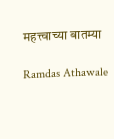महत्त्वाच्या बातम्या

Ramdas Athawale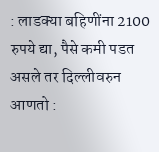: लाडक्या बहिणींना 2100 रुपये द्या, पैसे कमी पडत असले तर दिल्लीवरुन आणतो :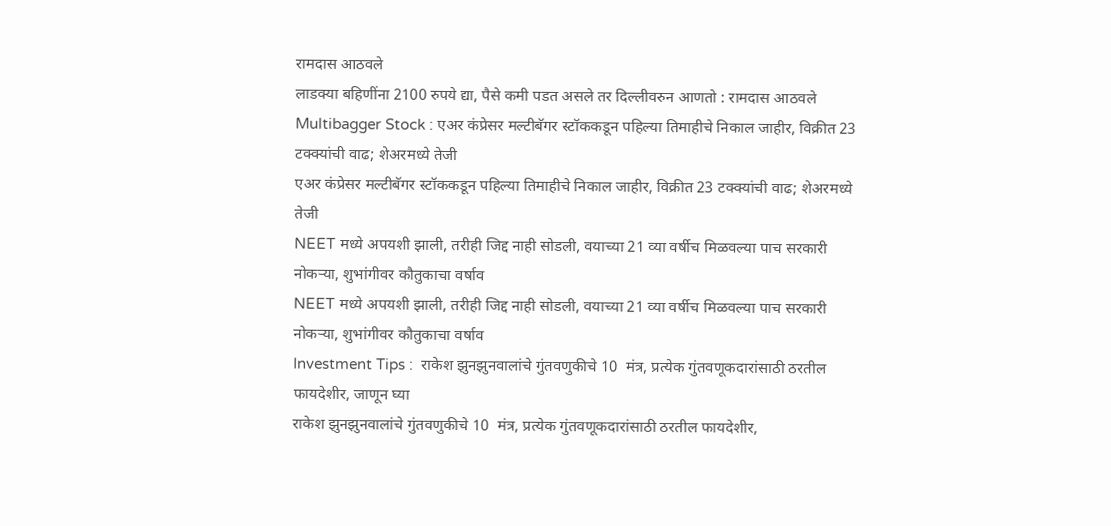रामदास आठवले
लाडक्या बहिणींना 2100 रुपये द्या, पैसे कमी पडत असले तर दिल्लीवरुन आणतो : रामदास आठवले
Multibagger Stock : एअर कंप्रेसर मल्टीबॅगर स्टॉककडून पहिल्या तिमाहीचे निकाल जाहीर, विक्रीत 23 टक्क्यांची वाढ; शेअरमध्ये तेजी
एअर कंप्रेसर मल्टीबॅगर स्टॉककडून पहिल्या तिमाहीचे निकाल जाहीर, विक्रीत 23 टक्क्यांची वाढ; शेअरमध्ये तेजी
NEET मध्ये अपयशी झाली, तरीही जिद्द नाही सोडली, वयाच्या 21 व्या वर्षीच मिळवल्या पाच सरकारी नोकऱ्या, शुभांगीवर कौतुकाचा वर्षाव
NEET मध्ये अपयशी झाली, तरीही जिद्द नाही सोडली, वयाच्या 21 व्या वर्षीच मिळवल्या पाच सरकारी नोकऱ्या, शुभांगीवर कौतुकाचा वर्षाव
Investment Tips :  राकेश झुनझुनवालांचे गुंतवणुकीचे 10  मंत्र, प्रत्येक गुंतवणूकदारांसाठी ठरतील फायदेशीर, जाणून घ्या
राकेश झुनझुनवालांचे गुंतवणुकीचे 10  मंत्र, प्रत्येक गुंतवणूकदारांसाठी ठरतील फायदेशीर,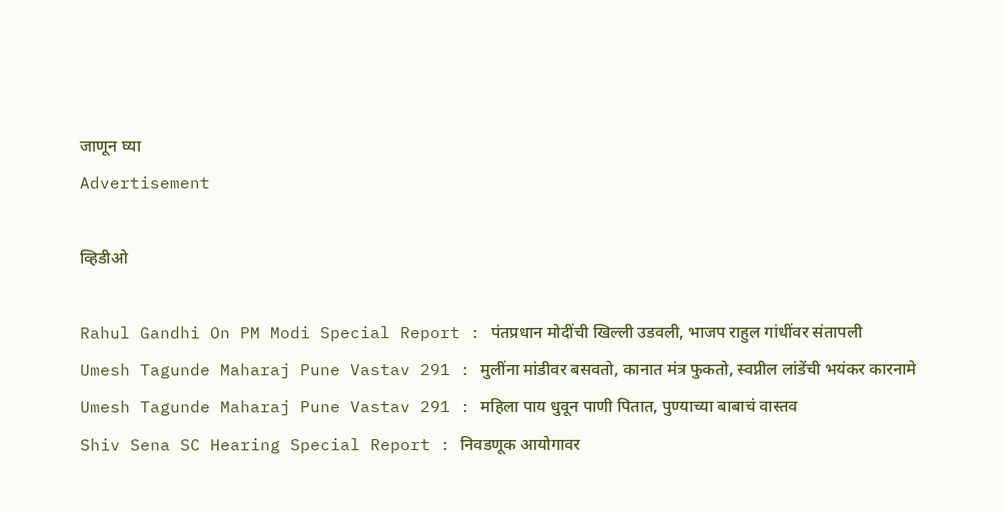जाणून घ्या
Advertisement

व्हिडीओ

Rahul Gandhi On PM Modi Special Report : पंतप्रधान मोदींची खिल्ली उडवली, भाजप राहुल गांधींवर संतापली
Umesh Tagunde Maharaj Pune Vastav 291 : मुलींना मांडीवर बसवतो, कानात मंत्र फुकतो, स्वप्नील लांडेंची भयंकर कारनामे
Umesh Tagunde Maharaj Pune Vastav 291 : महिला पाय धुवून पाणी पितात, पुण्याच्या बाबाचं वास्तव
Shiv Sena SC Hearing Special Report : निवडणूक आयोगावर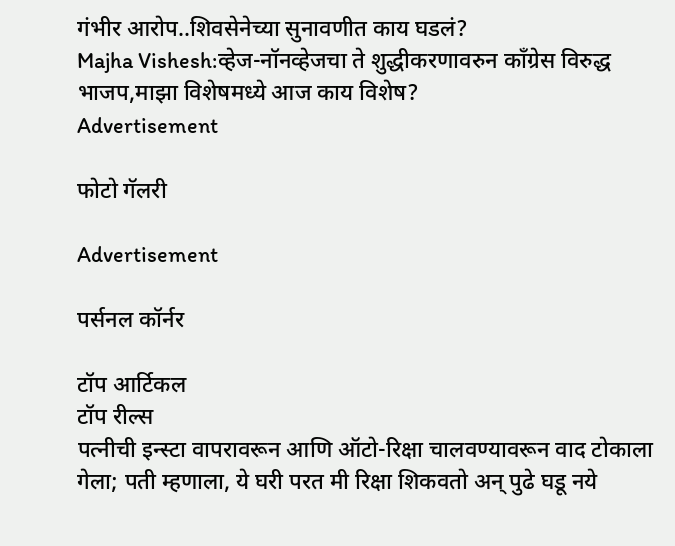गंभीर आरोप..शिवसेनेच्या सुनावणीत काय घडलं?
Majha Vishesh:व्हेज-नॉनव्हेजचा ते शुद्धीकरणावरुन काँग्रेस विरुद्ध भाजप,माझा विशेषमध्ये आज काय विशेष?
Advertisement

फोटो गॅलरी

Advertisement

पर्सनल कॉर्नर

टॉप आर्टिकल
टॉप रील्स
पत्नीची इन्स्टा वापरावरून आणि ऑटो-रिक्षा चालवण्यावरून वाद टोकाला गेला; पती म्हणाला, ये घरी परत मी रिक्षा शिकवतो अन् पुढे घडू नये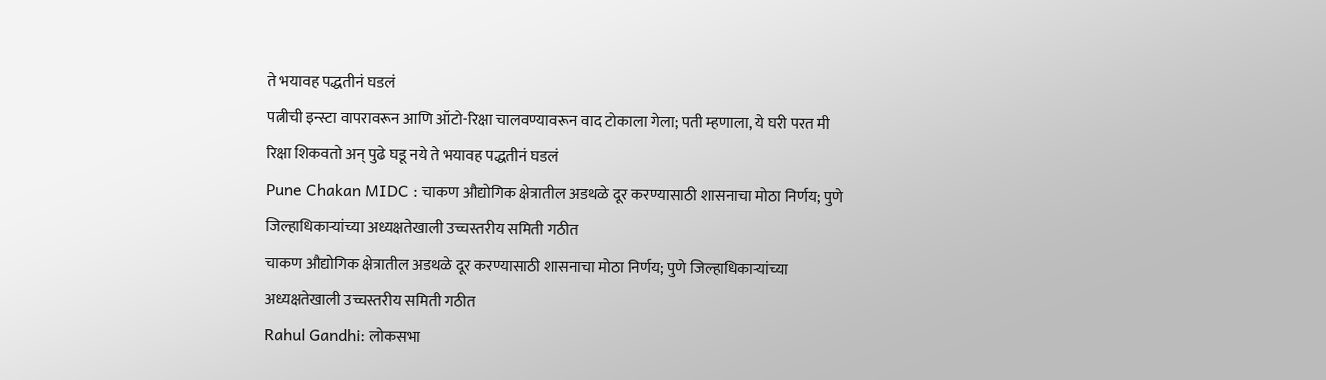ते भयावह पद्धतीनं घडलं
पत्नीची इन्स्टा वापरावरून आणि ऑटो-रिक्षा चालवण्यावरून वाद टोकाला गेला; पती म्हणाला, ये घरी परत मी रिक्षा शिकवतो अन् पुढे घडू नये ते भयावह पद्धतीनं घडलं
Pune Chakan MIDC : चाकण औद्योगिक क्षेत्रातील अडथळे दूर करण्यासाठी शासनाचा मोठा निर्णय; पुणे जिल्हाधिकाऱ्यांच्या अध्यक्षतेखाली उच्चस्तरीय समिती गठीत
चाकण औद्योगिक क्षेत्रातील अडथळे दूर करण्यासाठी शासनाचा मोठा निर्णय; पुणे जिल्हाधिकाऱ्यांच्या अध्यक्षतेखाली उच्चस्तरीय समिती गठीत
Rahul Gandhi: लोकसभा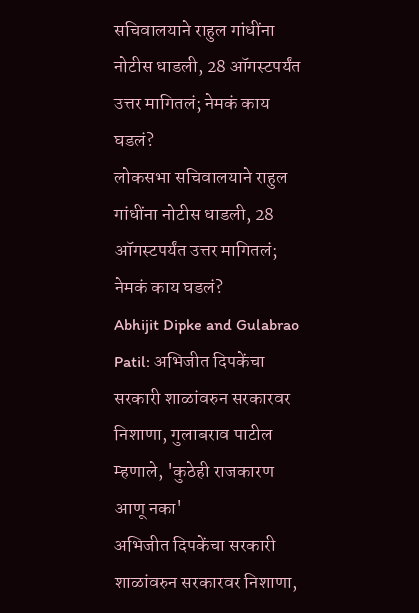सचिवालयाने राहुल गांधींना नोटीस धाडली, 28 ऑगस्टपर्यंत उत्तर मागितलं; नेमकं काय घडलं?
लोकसभा सचिवालयाने राहुल गांधींना नोटीस धाडली, 28 ऑगस्टपर्यंत उत्तर मागितलं; नेमकं काय घडलं?
Abhijit Dipke and Gulabrao Patil: अभिजीत दिपकेंचा सरकारी शाळांवरुन सरकारवर निशाणा, गुलाबराव पाटील म्हणाले, 'कुठेही राजकारण आणू नका'
अभिजीत दिपकेंचा सरकारी शाळांवरुन सरकारवर निशाणा,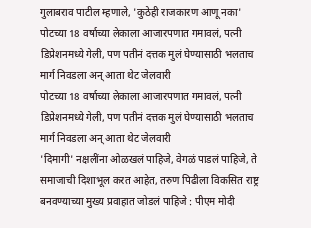गुलाबराव पाटील म्हणाले, 'कुठेही राजकारण आणू नका'
पोटच्या 18 वर्षाच्या लेकाला आजारपणात गमावलं, पत्नी डिप्रेशनमध्ये गेली, पण पतीनं दत्तक मुलं घेण्यासाठी भलताच मार्ग निवडला अन् आता थेट जेलवारी
पोटच्या 18 वर्षाच्या लेकाला आजारपणात गमावलं, पत्नी डिप्रेशनमध्ये गेली, पण पतीनं दत्तक मुलं घेण्यासाठी भलताच मार्ग निवडला अन् आता थेट जेलवारी
'दिमागी' नक्षलींना ओळखलं पाहिजे, वेगळं पाडलं पाहिजे, ते समाजाची दिशाभूल करत आहेत, तरुण पिढीला विकसित राष्ट्र बनवण्याच्या मुख्य प्रवाहात जोडलं पाहिजे : पीएम मोदी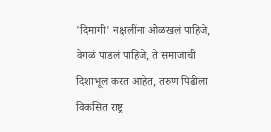'दिमागी' नक्षलींना ओळखलं पाहिजे, वेगळं पाडलं पाहिजे, ते समाजाची दिशाभूल करत आहेत, तरुण पिढीला विकसित राष्ट्र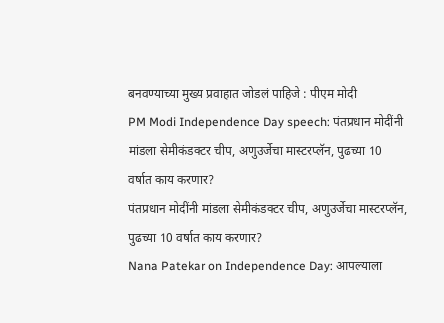बनवण्याच्या मुख्य प्रवाहात जोडलं पाहिजे : पीएम मोदी
PM Modi Independence Day speech: पंतप्रधान मोदींनी मांडला सेमीकंडक्टर चीप, अणुउर्जेचा मास्टरप्लॅन, पुढच्या 10 वर्षात काय करणार?
पंतप्रधान मोदींनी मांडला सेमीकंडक्टर चीप, अणुउर्जेचा मास्टरप्लॅन, पुढच्या 10 वर्षात काय करणार?
Nana Patekar on Independence Day: आपल्याला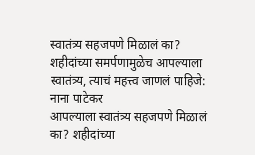स्वातंत्र्य सहजपणे मिळालं का? शहीदांच्या समर्पणामुळेच आपल्याला स्वातंत्र्य, त्याचं महत्त्व जाणलं पाहिजे: नाना पाटेकर
आपल्याला स्वातंत्र्य सहजपणे मिळालं का? शहीदांच्या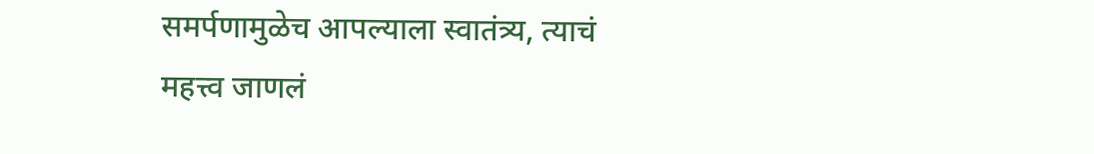समर्पणामुळेच आपल्याला स्वातंत्र्य, त्याचं महत्त्व जाणलं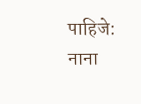पाहिजे: नाना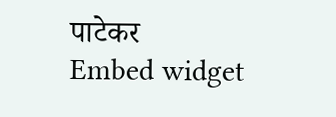पाटेकर
Embed widget